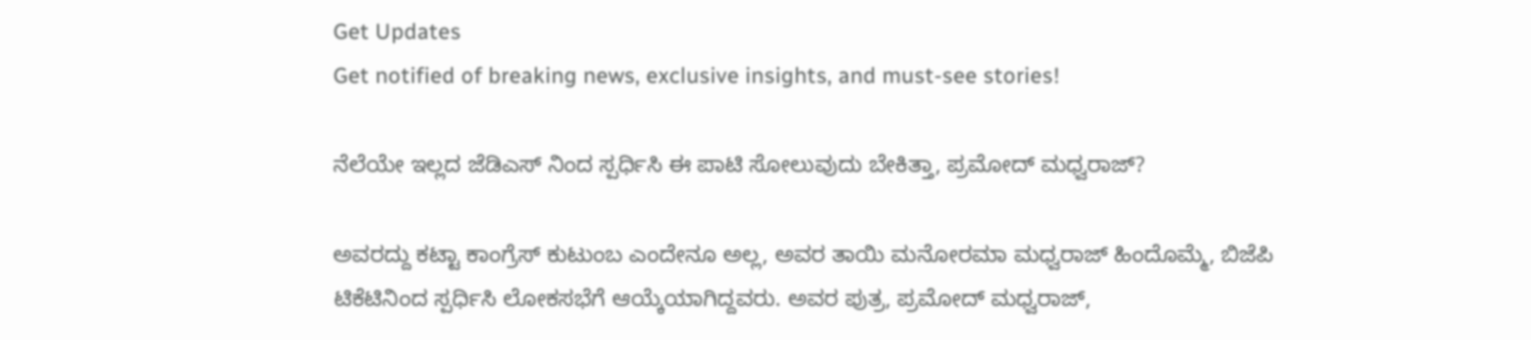Get Updates
Get notified of breaking news, exclusive insights, and must-see stories!

ನೆಲೆಯೇ ಇಲ್ಲದ ಜೆಡಿಎಸ್ ನಿಂದ ಸ್ಪರ್ಧಿಸಿ ಈ ಪಾಟಿ ಸೋಲುವುದು ಬೇಕಿತ್ತಾ, ಪ್ರಮೋದ್ ಮಧ್ವರಾಜ್?

ಅವರದ್ದು ಕಟ್ಟಾ ಕಾಂಗ್ರೆಸ್ ಕುಟುಂಬ ಎಂದೇನೂ ಅಲ್ಲ, ಅವರ ತಾಯಿ ಮನೋರಮಾ ಮಧ್ವರಾಜ್ ಹಿಂದೊಮ್ಮೆ, ಬಿಜೆಪಿ ಟಿಕೆಟಿನಿಂದ ಸ್ಪರ್ಧಿಸಿ ಲೋಕಸಭೆಗೆ ಆಯ್ಕೆಯಾಗಿದ್ದವರು. ಅವರ ಪುತ್ರ, ಪ್ರಮೋದ್ ಮಧ್ವರಾಜ್,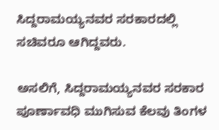ಸಿದ್ದರಾಮಯ್ಯನವರ ಸರಕಾರದಲ್ಲಿ ಸಚಿವರೂ ಆಗಿದ್ದವರು.

ಅಸಲಿಗೆ, ಸಿದ್ದರಾಮಯ್ಯನವರ ಸರಕಾರ ಪೂರ್ಣಾವಧಿ ಮುಗಿಸುವ ಕೆಲವು ತಿಂಗಳ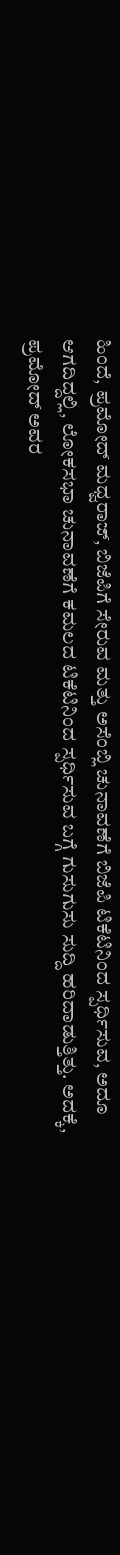ಹಿಂದೆ, ಪ್ರಮೋದ್ ಮಧ್ವರಾಜ್, ಬಿಜೆಪಿಗೆ ಸೇರುವ ಮತ್ತು ಅಸೆಂಬ್ಲಿ ಚುನಾವಣೆಗೆ ಬಿಜೆಪಿ ಟಿಕೆಟಿನಿಂದ ಸ್ಪರ್ಧಿಸುವ, ಅದೂ ಆಗದಿದ್ದಲ್ಲಿ, ಲೋಕಸಭಾ ಚುನಾವಣೆಗೆ ಕಮಲದ ಟಿಕೆಟಿನಿಂದ ಸ್ಪರ್ಧಿಸುವ ಬಗ್ಗೆ ಗುಸುಗುಸು ಸುದ್ದಿ ಹರಿದಾಡುತ್ತಿತ್ತು. ಅದಕ್ಕೆ, ಪ್ರಮೋದ್ ಅವರ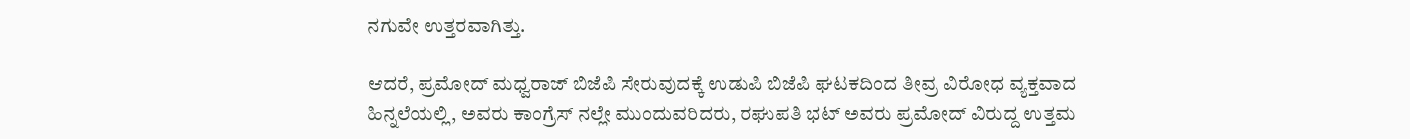ನಗುವೇ ಉತ್ತರವಾಗಿತ್ತು.

ಆದರೆ, ಪ್ರಮೋದ್ ಮಧ್ವರಾಜ್ ಬಿಜೆಪಿ ಸೇರುವುದಕ್ಕೆ ಉಡುಪಿ ಬಿಜೆಪಿ ಘಟಕದಿಂದ ತೀವ್ರ ವಿರೋಧ ವ್ಯಕ್ತವಾದ ಹಿನ್ನಲೆಯಲ್ಲಿ, ಅವರು ಕಾಂಗ್ರೆಸ್ ನಲ್ಲೇ ಮುಂದುವರಿದರು, ರಘುಪತಿ ಭಟ್ ಅವರು ಪ್ರಮೋದ್ ವಿರುದ್ದ ಉತ್ತಮ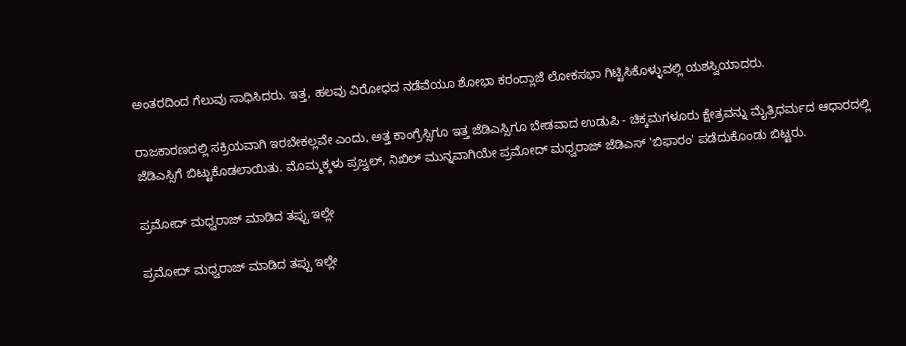ಅಂತರದಿಂದ ಗೆಲುವು ಸಾಧಿಸಿದರು. ಇತ್ತ, ಹಲವು ವಿರೋಧದ ನಡೆವೆಯೂ ಶೋಭಾ ಕರಂದ್ಲಾಜೆ ಲೋಕಸಭಾ ಗಿಟ್ಟಿಸಿಕೊಳ್ಳುವಲ್ಲಿ ಯಶಸ್ವಿಯಾದರು.

ರಾಜಕಾರಣದಲ್ಲಿ ಸಕ್ರಿಯವಾಗಿ ಇರಬೇಕಲ್ಲವೇ ಎಂದು, ಅತ್ತ ಕಾಂಗ್ರೆಸ್ಸಿಗೂ ಇತ್ತ ಜೆಡಿಎಸ್ಸಿಗೂ ಬೇಡವಾದ ಉಡುಪಿ - ಚಿಕ್ಕಮಗಳೂರು ಕ್ಷೇತ್ರವನ್ನು ಮೈತ್ರಿಧರ್ಮದ ಆಧಾರದಲ್ಲಿ ಜೆಡಿಎಸ್ಸಿಗೆ ಬಿಟ್ಟುಕೊಡಲಾಯಿತು. ಮೊಮ್ಮಕ್ಕಳು ಪ್ರಜ್ವಲ್, ನಿಖಿಲ್ ಮುನ್ನವಾಗಿಯೇ ಪ್ರಮೋದ್ ಮಧ್ವರಾಜ್ ಜೆಡಿಎಸ್ 'ಬಿಫಾರಂ' ಪಡೆದುಕೊಂಡು ಬಿಟ್ಟರು.

ಪ್ರಮೋದ್ ಮಧ್ವರಾಜ್ ಮಾಡಿದ ತಪ್ಪು ಇಲ್ಲೇ

ಪ್ರಮೋದ್ ಮಧ್ವರಾಜ್ ಮಾಡಿದ ತಪ್ಪು ಇಲ್ಲೇ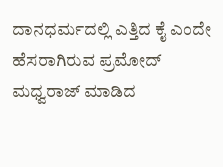ದಾನಧರ್ಮದಲ್ಲಿ ಎತ್ತಿದ ಕೈ ಎಂದೇ ಹೆಸರಾಗಿರುವ ಪ್ರಮೋದ್ ಮಧ್ವರಾಜ್ ಮಾಡಿದ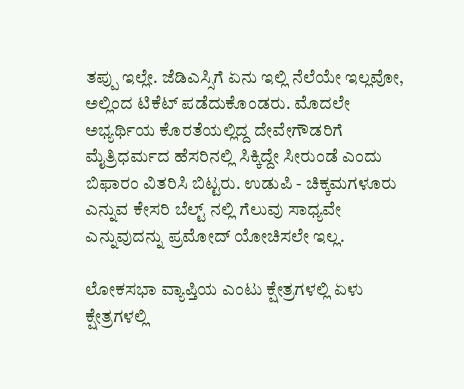ತಪ್ಪು ಇಲ್ಲೇ. ಜೆಡಿಎಸ್ಸಿಗೆ ಏನು ಇಲ್ಲಿ ನೆಲೆಯೇ ಇಲ್ಲವೋ, ಅಲ್ಲಿಂದ ಟಿಕೆಟ್ ಪಡೆದುಕೊಂಡರು. ಮೊದಲೇ ಅಭ್ಯರ್ಥಿಯ ಕೊರತೆಯಲ್ಲಿದ್ದ ದೇವೇಗೌಡರಿಗೆ ಮೈತ್ರಿಧರ್ಮದ ಹೆಸರಿನಲ್ಲಿ ಸಿಕ್ಕಿದ್ದೇ ಸೀರುಂಡೆ ಎಂದು ಬಿಫಾರಂ ವಿತರಿಸಿ ಬಿಟ್ಟರು. ಉಡುಪಿ - ಚಿಕ್ಕಮಗಳೂರು ಎನ್ನುವ ಕೇಸರಿ ಬೆಲ್ಟ್ ನಲ್ಲಿ ಗೆಲುವು ಸಾಧ್ಯವೇ ಎನ್ನುವುದನ್ನು ಪ್ರಮೋದ್ ಯೋಚಿಸಲೇ ಇಲ್ಲ.

ಲೋಕಸಭಾ ವ್ಯಾಪ್ತಿಯ ಎಂಟು ಕ್ಷೇತ್ರಗಳಲ್ಲಿ ಏಳು ಕ್ಷೇತ್ರಗಳಲ್ಲಿ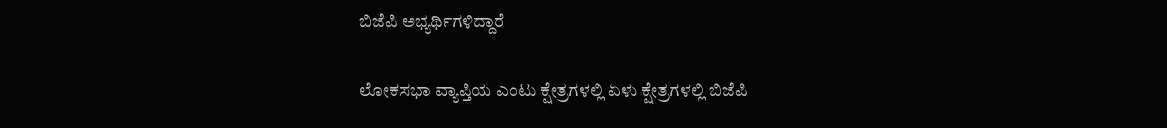ಬಿಜೆಪಿ ಅಭ್ಯರ್ಥಿಗಳಿದ್ದಾರೆ

ಲೋಕಸಭಾ ವ್ಯಾಪ್ತಿಯ ಎಂಟು ಕ್ಷೇತ್ರಗಳಲ್ಲಿ ಏಳು ಕ್ಷೇತ್ರಗಳಲ್ಲಿ ಬಿಜೆಪಿ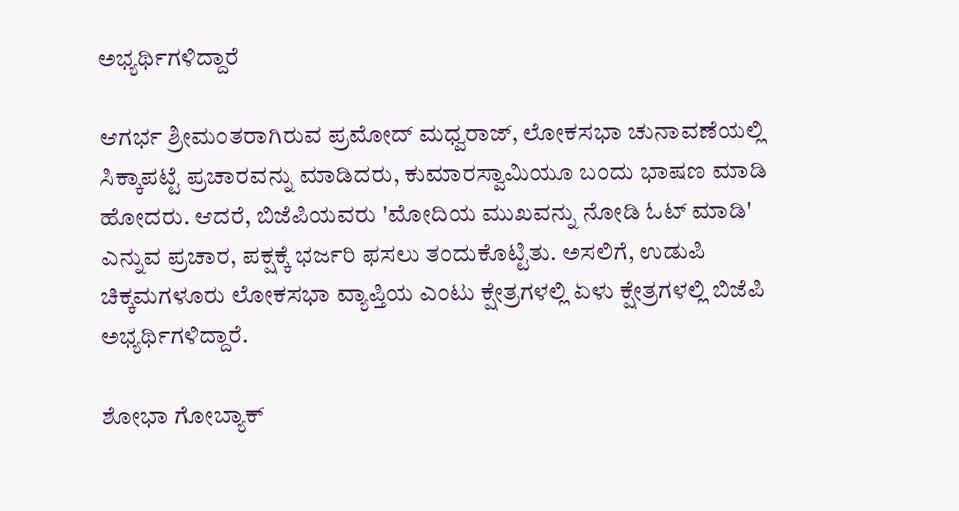ಅಭ್ಯರ್ಥಿಗಳಿದ್ದಾರೆ

ಆಗರ್ಭ ಶ್ರೀಮಂತರಾಗಿರುವ ಪ್ರಮೋದ್ ಮಧ್ವರಾಜ್, ಲೋಕಸಭಾ ಚುನಾವಣೆಯಲ್ಲಿ ಸಿಕ್ಕಾಪಟ್ಟೆ ಪ್ರಚಾರವನ್ನು ಮಾಡಿದರು, ಕುಮಾರಸ್ವಾಮಿಯೂ ಬಂದು ಭಾಷಣ ಮಾಡಿ ಹೋದರು. ಆದರೆ, ಬಿಜೆಪಿಯವರು 'ಮೋದಿಯ ಮುಖವನ್ನು ನೋಡಿ ಓಟ್ ಮಾಡಿ' ಎನ್ನುವ ಪ್ರಚಾರ, ಪಕ್ಷಕ್ಕೆ ಭರ್ಜರಿ ಫಸಲು ತಂದುಕೊಟ್ಟಿತು. ಅಸಲಿಗೆ, ಉಡುಪಿ ಚಿಕ್ಕಮಗಳೂರು ಲೋಕಸಭಾ ವ್ಯಾಪ್ತಿಯ ಎಂಟು ಕ್ಷೇತ್ರಗಳಲ್ಲಿ ಏಳು ಕ್ಷೇತ್ರಗಳಲ್ಲಿ ಬಿಜೆಪಿ ಅಭ್ಯರ್ಥಿಗಳಿದ್ದಾರೆ.

ಶೋಭಾ ಗೋಬ್ಯಾಕ್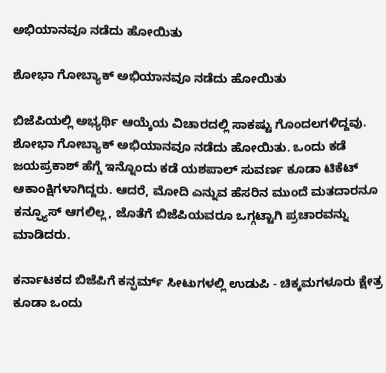ಅಭಿಯಾನವೂ ನಡೆದು ಹೋಯಿತು

ಶೋಭಾ ಗೋಬ್ಯಾಕ್ ಅಭಿಯಾನವೂ ನಡೆದು ಹೋಯಿತು

ಬಿಜೆಪಿಯಲ್ಲಿ ಅಭ್ಯರ್ಥಿ ಆಯ್ಕೆಯ ವಿಚಾರದಲ್ಲಿ ಸಾಕಷ್ಟು ಗೊಂದಲಗಳಿದ್ದವು. ಶೋಭಾ ಗೋಬ್ಯಾಕ್ ಅಭಿಯಾನವೂ ನಡೆದು ಹೋಯಿತು. ಒಂದು ಕಡೆ ಜಯಪ್ರಕಾಶ್ ಹೆಗ್ಡೆ ಇನ್ನೊಂದು ಕಡೆ ಯಶಪಾಲ್ ಸುವರ್ಣ ಕೂಡಾ ಟಿಕೆಟ್ ಆಕಾಂಕ್ಷಿಗಳಾಗಿದ್ದರು. ಆದರೆ, ಮೋದಿ ಎನ್ನುವ ಹೆಸರಿನ ಮುಂದೆ ಮತದಾರನೂ ಕನ್ಫ್ಯೂಸ್ ಆಗಲಿಲ್ಲ, ಜೊತೆಗೆ ಬಿಜೆಪಿಯವರೂ ಒಗ್ಗಟ್ಟಾಗಿ ಪ್ರಚಾರವನ್ನು ಮಾಡಿದರು.

ಕರ್ನಾಟಕದ ಬಿಜೆಪಿಗೆ ಕನ್ಫರ್ಮ್ ಸೀಟುಗಳಲ್ಲಿ ಉಡುಪಿ - ಚಿಕ್ಕಮಗಳೂರು ಕ್ಷೇತ್ರ ಕೂಡಾ ಒಂದು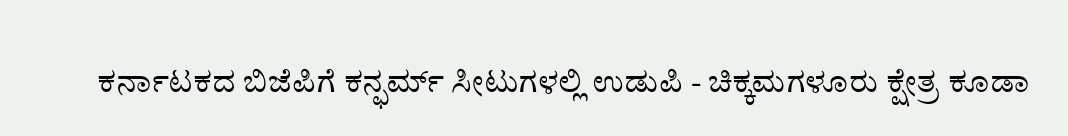ಕರ್ನಾಟಕದ ಬಿಜೆಪಿಗೆ ಕನ್ಫರ್ಮ್ ಸೀಟುಗಳಲ್ಲಿ ಉಡುಪಿ - ಚಿಕ್ಕಮಗಳೂರು ಕ್ಷೇತ್ರ ಕೂಡಾ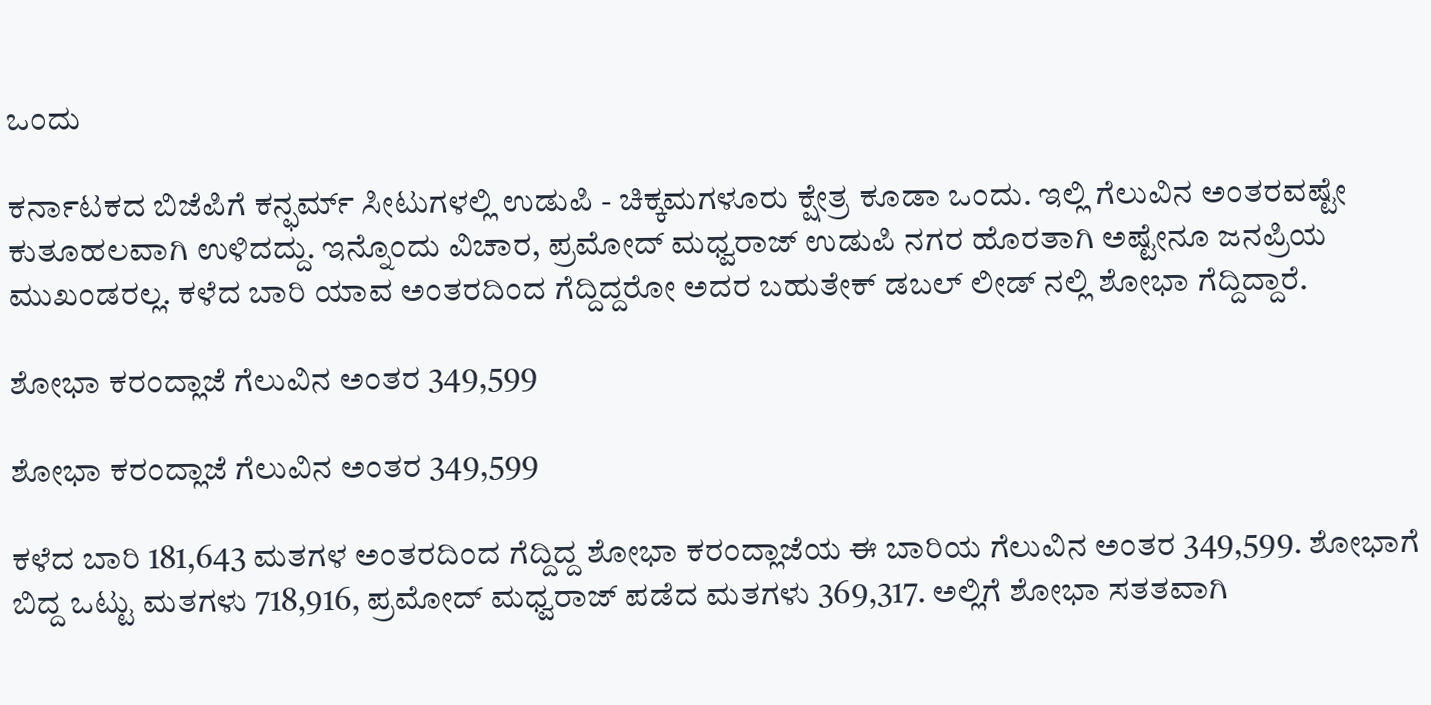ಒಂದು

ಕರ್ನಾಟಕದ ಬಿಜೆಪಿಗೆ ಕನ್ಫರ್ಮ್ ಸೀಟುಗಳಲ್ಲಿ ಉಡುಪಿ - ಚಿಕ್ಕಮಗಳೂರು ಕ್ಷೇತ್ರ ಕೂಡಾ ಒಂದು. ಇಲ್ಲಿ ಗೆಲುವಿನ ಅಂತರವಷ್ಟೇ ಕುತೂಹಲವಾಗಿ ಉಳಿದದ್ದು. ಇನ್ನೊಂದು ವಿಚಾರ, ಪ್ರಮೋದ್ ಮಧ್ವರಾಜ್ ಉಡುಪಿ ನಗರ ಹೊರತಾಗಿ ಅಷ್ಟೇನೂ ಜನಪ್ರಿಯ ಮುಖಂಡರಲ್ಲ. ಕಳೆದ ಬಾರಿ ಯಾವ ಅಂತರದಿಂದ ಗೆದ್ದಿದ್ದರೋ ಅದರ ಬಹುತೇಕ್ ಡಬಲ್ ಲೀಡ್ ನಲ್ಲಿ ಶೋಭಾ ಗೆದ್ದಿದ್ದಾರೆ.

ಶೋಭಾ ಕರಂದ್ಲಾಜೆ ಗೆಲುವಿನ ಅಂತರ 349,599

ಶೋಭಾ ಕರಂದ್ಲಾಜೆ ಗೆಲುವಿನ ಅಂತರ 349,599

ಕಳೆದ ಬಾರಿ 181,643 ಮತಗಳ ಅಂತರದಿಂದ ಗೆದ್ದಿದ್ದ ಶೋಭಾ ಕರಂದ್ಲಾಜೆಯ ಈ ಬಾರಿಯ ಗೆಲುವಿನ ಅಂತರ 349,599. ಶೋಭಾಗೆ ಬಿದ್ದ ಒಟ್ಟು ಮತಗಳು 718,916, ಪ್ರಮೋದ್ ಮಧ್ವರಾಜ್ ಪಡೆದ ಮತಗಳು 369,317. ಅಲ್ಲಿಗೆ ಶೋಭಾ ಸತತವಾಗಿ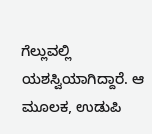ಗೆಲ್ಲುವಲ್ಲಿ ಯಶಸ್ವಿಯಾಗಿದ್ದಾರೆ. ಆ ಮೂಲಕ, ಉಡುಪಿ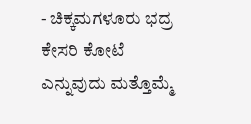- ಚಿಕ್ಕಮಗಳೂರು ಭದ್ರ ಕೇಸರಿ ಕೋಟೆ ಎನ್ನುವುದು ಮತ್ತೊಮ್ಮೆ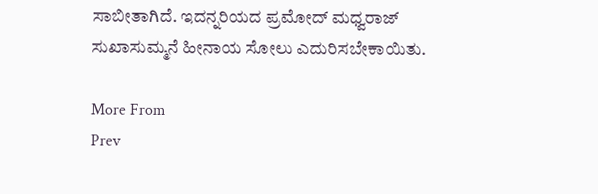ಸಾಬೀತಾಗಿದೆ. ಇದನ್ನರಿಯದ ಪ್ರಮೋದ್ ಮಧ್ವರಾಜ್ ಸುಖಾಸುಮ್ಮನೆ ಹೀನಾಯ ಸೋಲು ಎದುರಿಸಬೇಕಾಯಿತು.

More From
Prev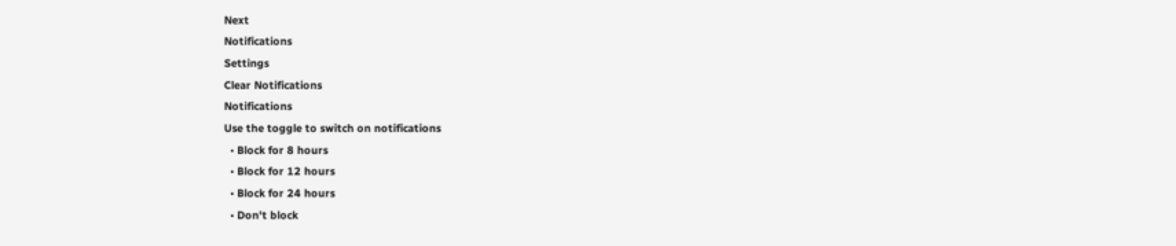Next
Notifications
Settings
Clear Notifications
Notifications
Use the toggle to switch on notifications
  • Block for 8 hours
  • Block for 12 hours
  • Block for 24 hours
  • Don't block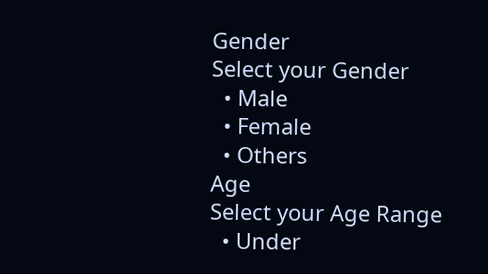Gender
Select your Gender
  • Male
  • Female
  • Others
Age
Select your Age Range
  • Under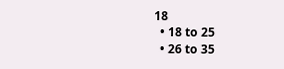18
  • 18 to 25
  • 26 to 35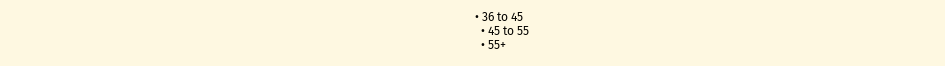• 36 to 45
  • 45 to 55
  • 55+